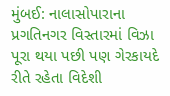મુંબઈ: નાલાસોપારાના પ્રગતિનગર વિસ્તારમાં વિઝા પૂરા થયા પછી પણ ગેરકાયદે રીતે રહેતા વિદેશી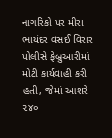નાગરિકો પર મીરા ભાયંદર વસઈ વિરાર પોલીસે ફેબ્રુઆરીમાં મોટી કાર્યવાહી કરી હતી, જેમાં આશરે ૨૪૦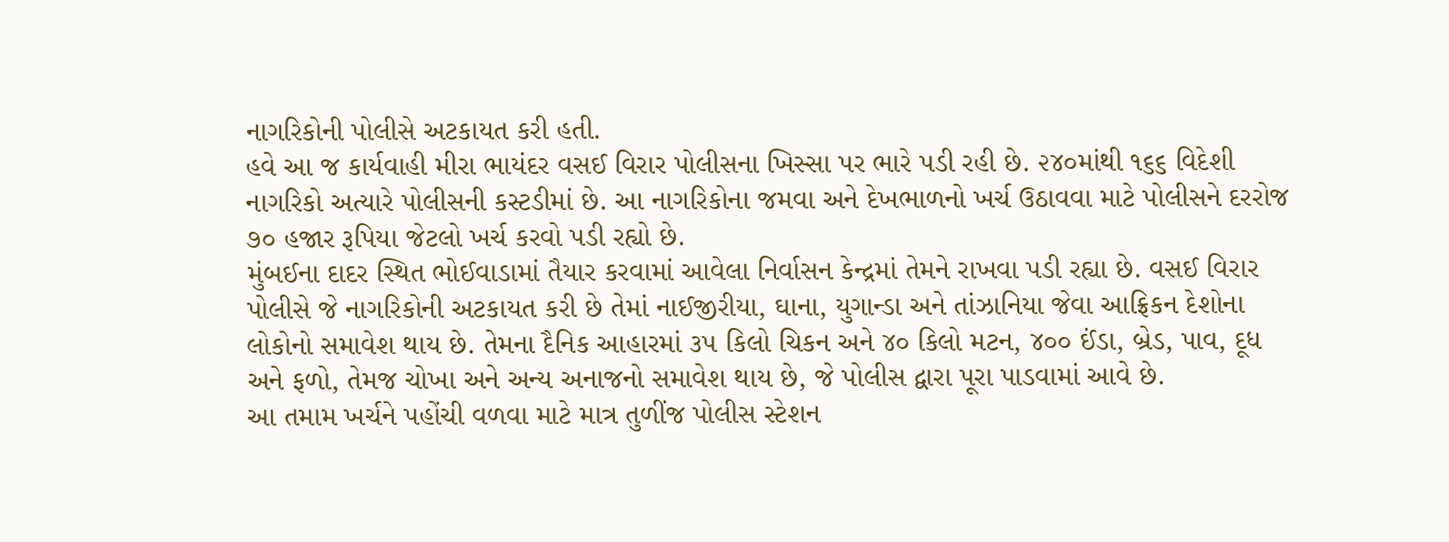નાગરિકોની પોલીસે અટકાયત કરી હતી.
હવે આ જ કાર્યવાહી મીરા ભાયંદર વસઈ વિરાર પોલીસના ખિસ્સા પર ભારે પડી રહી છે. ૨૪૦માંથી ૧૬૬ વિદેશી નાગરિકો અત્યારે પોલીસની કસ્ટડીમાં છે. આ નાગરિકોના જમવા અને દેખભાળનો ખર્ચ ઉઠાવવા માટે પોલીસને દરરોજ ૭૦ હજાર રૂપિયા જેટલો ખર્ચ કરવો પડી રહ્યો છે.
મુંબઈના દાદર સ્થિત ભોઈવાડામાં તૈયાર કરવામાં આવેલા નિર્વાસન કેન્દ્રમાં તેમને રાખવા પડી રહ્યા છે. વસઈ વિરાર પોલીસે જે નાગરિકોની અટકાયત કરી છે તેમાં નાઈજીરીયા, ઘાના, યુગાન્ડા અને તાંઝાનિયા જેવા આફ્રિકન દેશોના લોકોનો સમાવેશ થાય છે. તેમના દૈનિક આહારમાં ૩૫ કિલો ચિકન અને ૪૦ કિલો મટન, ૪૦૦ ઈંડા, બ્રેડ, પાવ, દૂધ અને ફળો, તેમજ ચોખા અને અન્ય અનાજનો સમાવેશ થાય છે, જે પોલીસ દ્વારા પૂરા પાડવામાં આવે છે.
આ તમામ ખર્ચને પહોંચી વળવા માટે માત્ર તુળીંજ પોલીસ સ્ટેશન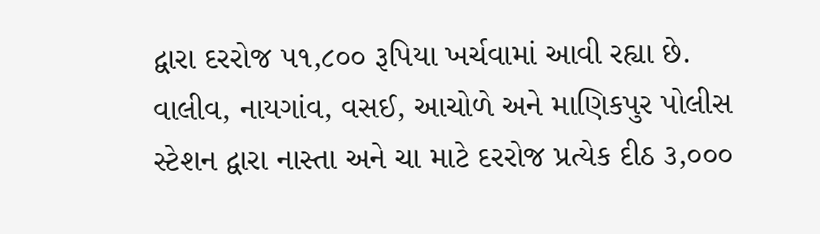દ્વારા દરરોજ ૫૧,૮૦૦ રૂપિયા ખર્ચવામાં આવી રહ્યા છે. વાલીવ, નાયગાંવ, વસઈ, આચોળે અને માણિકપુર પોલીસ સ્ટેશન દ્વારા નાસ્તા અને ચા માટે દરરોજ પ્રત્યેક દીઠ ૩,૦૦૦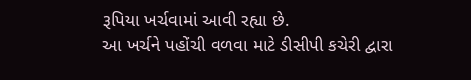રૂપિયા ખર્ચવામાં આવી રહ્યા છે.
આ ખર્ચને પહોંચી વળવા માટે ડીસીપી કચેરી દ્વારા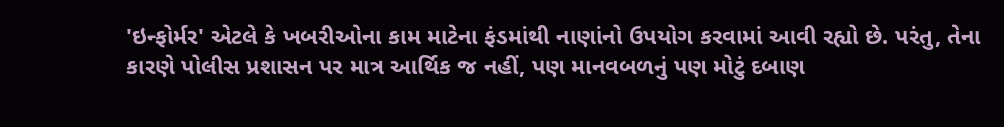'ઇન્ફોર્મર' એટલે કે ખબરીઓના કામ માટેના ફંડમાંથી નાણાંનો ઉપયોગ કરવામાં આવી રહ્યો છે. પરંતુ, તેના કારણે પોલીસ પ્રશાસન પર માત્ર આર્થિક જ નહીં, પણ માનવબળનું પણ મોટું દબાણ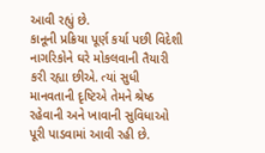આવી રહ્યું છે.
કાનૂની પ્રક્રિયા પૂર્ણ કર્યા પછી વિદેશી નાગરિકોને ઘરે મોકલવાની તૈયારી કરી રહ્યા છીએ. ત્યાં સુધી માનવતાની દૃષ્ટિએ તેમને શ્રેષ્ઠ રહેવાની અને ખાવાની સુવિધાઓ પૂરી પાડવામાં આવી રહી છે.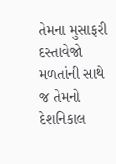તેમના મુસાફરી દસ્તાવેજો મળતાંની સાથે જ તેમનો દેશનિકાલ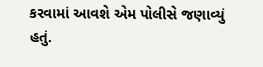કરવામાં આવશે એમ પોલીસે જણાવ્યું હતું.